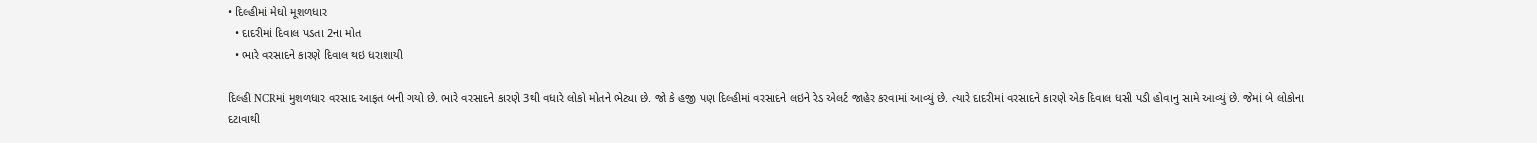• દિલ્હીમાં મેઘો મૂશળધાર
  • દાદરીમાં દિવાલ પડતા 2ના મોત
  • ભારે વરસાદને કારણે દિવાલ થઇ ધરાશાયી

દિલ્હી NCRમાં મુશળધાર વરસાદ આફત બની ગયો છે. ભારે વરસાદને કારણે 3થી વધારે લોકો મોતને ભેટ્યા છે. જો કે હજી પણ દિલ્હીમાં વરસાદને લઇને રેડ એલર્ટ જાહેર કરવામાં આવ્યું છે. ત્યારે દાદરીમાં વરસાદને કારણે એક દિવાલ ધસી પડી હોવાનુ સામે આવ્યું છે. જેમાં બે લોકોના દટાવાથી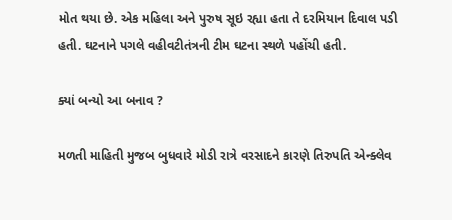મોત થયા છે. એક મહિલા અને પુરુષ સૂઇ રહ્યા હતા તે દરમિયાન દિવાલ પડી હતી. ઘટનાને પગલે વહીવટીતંત્રની ટીમ ઘટના સ્થળે પહોંચી હતી.

ક્યાં બન્યો આ બનાવ ?

મળતી માહિતી મુજબ બુધવારે મોડી રાત્રે વરસાદને કારણે તિરુપતિ એન્ક્લેવ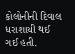કોલોનીની દિવાલ ધરાશાયી થઈ ગઈ હતી.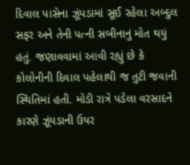દિવાલ પાસેના ઝૂંપડામાં સૂઈ રહેલા અબ્દુલ સફર અને તેની પત્ની સબીનાનું મોત થયું હતું. જણાવવામાં આવી રહ્યું છે કે કોલોનીની દિવાલ પહેલાથી જ તુટી જવાની સ્થિતિમાં હતી. મોડી રાત્રે પડેલા વરસાદને કારણે ઝૂંપડાની ઉપર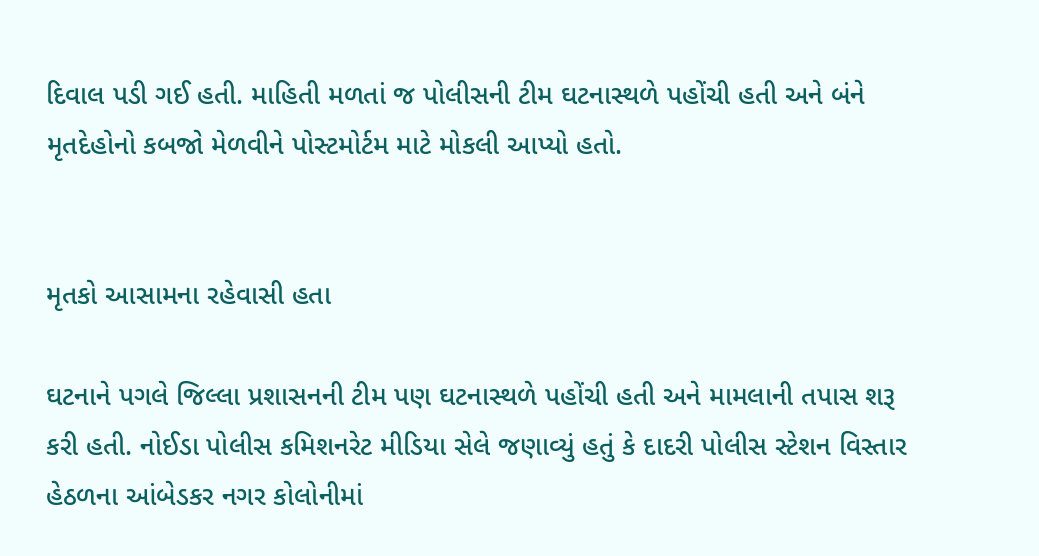દિવાલ પડી ગઈ હતી. માહિતી મળતાં જ પોલીસની ટીમ ઘટનાસ્થળે પહોંચી હતી અને બંને મૃતદેહોનો કબજો મેળવીને પોસ્ટમોર્ટમ માટે મોકલી આપ્યો હતો.


મૃતકો આસામના રહેવાસી હતા

ઘટનાને પગલે જિલ્લા પ્રશાસનની ટીમ પણ ઘટનાસ્થળે પહોંચી હતી અને મામલાની તપાસ શરૂ કરી હતી. નોઈડા પોલીસ કમિશનરેટ મીડિયા સેલે જણાવ્યું હતું કે દાદરી પોલીસ સ્ટેશન વિસ્તાર હેઠળના આંબેડકર નગર કોલોનીમાં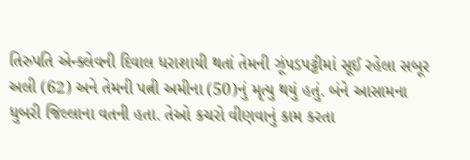તિરુપતિ એન્ક્લેવની દિવાલ ધરાશાયી થતાં તેમની ઝૂંપડપટ્ટીમાં સૂઈ રહેલા સબૂર અલી (62) અને તેમની પત્ની અમીના (50)નું મૃત્યુ થયું હતું. બંને આસામના ધુબરી જિલ્લાના વતની હતા. તેઓ કચરો વીણવાનું કામ કરતા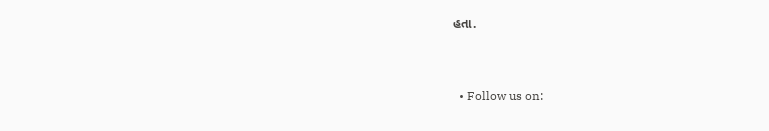હતા.


  • Follow us on: